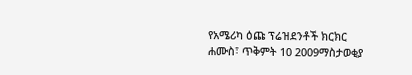የአሜሪካ ዕጩ ፕሬዝደንቶች ክርክር
ሐሙስ፣ ጥቅምት 10 2009ማስታወቂያ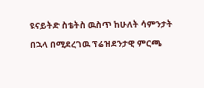ዩናይትድ ስቴትስ ዉስጥ ከሁለት ሳምንታት በኋላ በሚደረገዉ ፕሬዝደንታዊ ምርጫ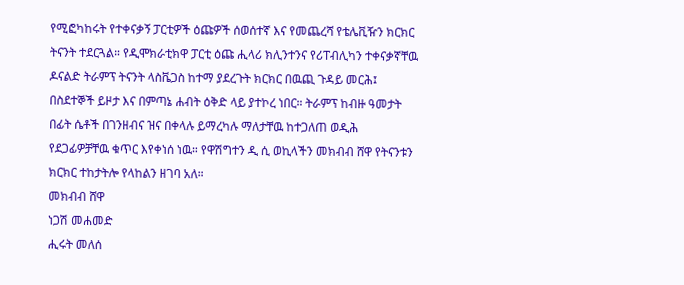የሚፎካከሩት የተቀናቃኝ ፓርቲዎች ዕጩዎች ሰወሰተኛ እና የመጨረሻ የቴሌቪዥን ክርክር ትናንት ተደርጓል። የዲሞክራቲክዋ ፓርቲ ዕጩ ሒላሪ ክሊንተንና የሪፐብሊካን ተቀናቃኛቸዉ ዶናልድ ትራምፕ ትናንት ላስቬጋስ ከተማ ያደረጉት ክርክር በዉጪ ጉዳይ መርሕ፤ በስደተኞች ይዞታ እና በምጣኔ ሐብት ዕቅድ ላይ ያተኮረ ነበር። ትራምፕ ከብዙ ዓመታት በፊት ሴቶች በገንዘብና ዝና በቀላሉ ይማረካሉ ማለታቸዉ ከተጋለጠ ወዲሕ የደጋፊዎቻቸዉ ቁጥር እየቀነሰ ነዉ። የዋሽግተን ዲ ሲ ወኪላችን መክብብ ሸዋ የትናንቱን ክርክር ተከታትሎ የላከልን ዘገባ አለ።
መክብብ ሸዋ
ነጋሽ መሐመድ
ሒሩት መለሰ